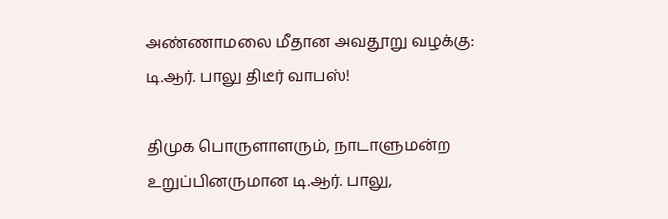அண்ணாமலை மீதான அவதூறு வழக்கு: டி.ஆர். பாலு திடீர் வாபஸ்!

திமுக பொருளாளரும், நாடாளுமன்ற உறுப்பினருமான டி.ஆர். பாலு,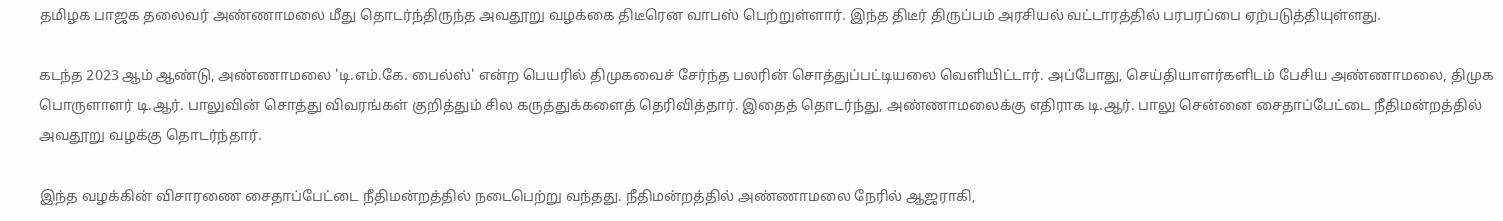தமிழக பாஜக தலைவர் அண்ணாமலை மீது தொடர்ந்திருந்த அவதூறு வழக்கை திடீரென வாபஸ் பெற்றுள்ளார். இந்த திடீர் திருப்பம் அரசியல் வட்டாரத்தில் பரபரப்பை ஏற்படுத்தியுள்ளது.

கடந்த 2023 ஆம் ஆண்டு, அண்ணாமலை 'டி.எம்.கே. பைல்ஸ்' என்ற பெயரில் திமுகவைச் சேர்ந்த பலரின் சொத்துப்பட்டியலை வெளியிட்டார். அப்போது, செய்தியாளர்களிடம் பேசிய அண்ணாமலை, திமுக பொருளாளர் டி.ஆர். பாலுவின் சொத்து விவரங்கள் குறித்தும் சில கருத்துக்களைத் தெரிவித்தார். இதைத் தொடர்ந்து, அண்ணாமலைக்கு எதிராக டி.ஆர். பாலு சென்னை சைதாப்பேட்டை நீதிமன்றத்தில் அவதூறு வழக்கு தொடர்ந்தார்.

இந்த வழக்கின் விசாரணை சைதாப்பேட்டை நீதிமன்றத்தில் நடைபெற்று வந்தது. நீதிமன்றத்தில் அண்ணாமலை நேரில் ஆஜராகி,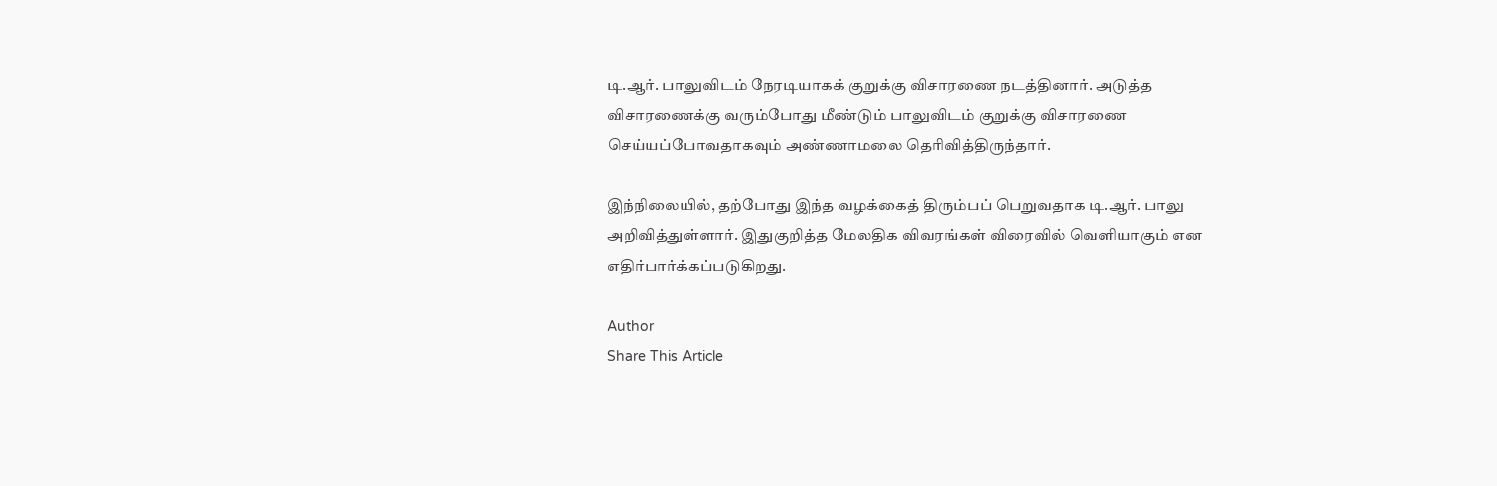டி.ஆர். பாலுவிடம் நேரடியாகக் குறுக்கு விசாரணை நடத்தினார். அடுத்த விசாரணைக்கு வரும்போது மீண்டும் பாலுவிடம் குறுக்கு விசாரணை செய்யப்போவதாகவும் அண்ணாமலை தெரிவித்திருந்தார்.

இந்நிலையில், தற்போது இந்த வழக்கைத் திரும்பப் பெறுவதாக டி.ஆர். பாலு அறிவித்துள்ளார். இதுகுறித்த மேலதிக விவரங்கள் விரைவில் வெளியாகும் என எதிர்பார்க்கப்படுகிறது.

Author
Share This Article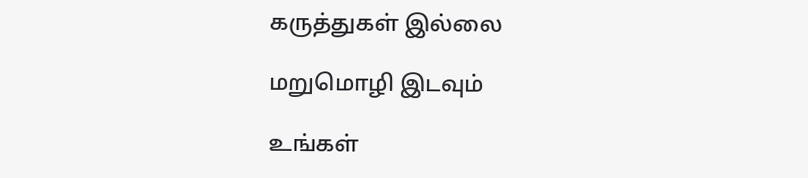கருத்துகள் இல்லை

மறுமொழி இடவும்

உங்கள்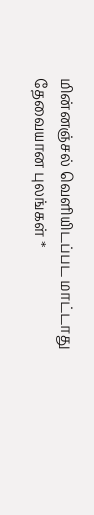மின்னஞ்சல் வெளியிடப்பட மாட்டாது தேவையான புலங்கள் *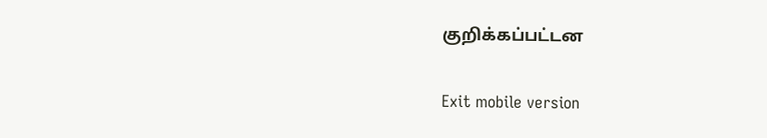குறிக்கப்பட்டன

Exit mobile version